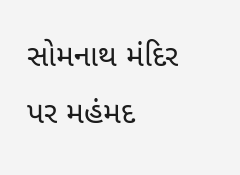સોમનાથ મંદિર પર મહંમદ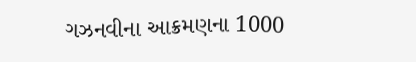ગઝનવીના આક્રમણના 1000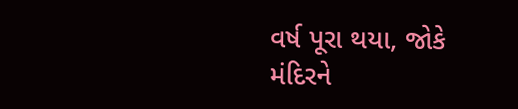વર્ષ પૂરા થયા, જોકે મંદિરને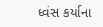ધ્વંસ કર્યાના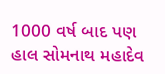1000 વર્ષ બાદ પણ હાલ સોમનાથ મહાદેવ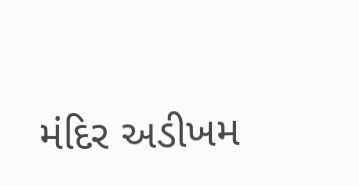મંદિર અડીખમ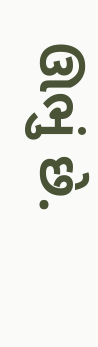ઊભું છે.